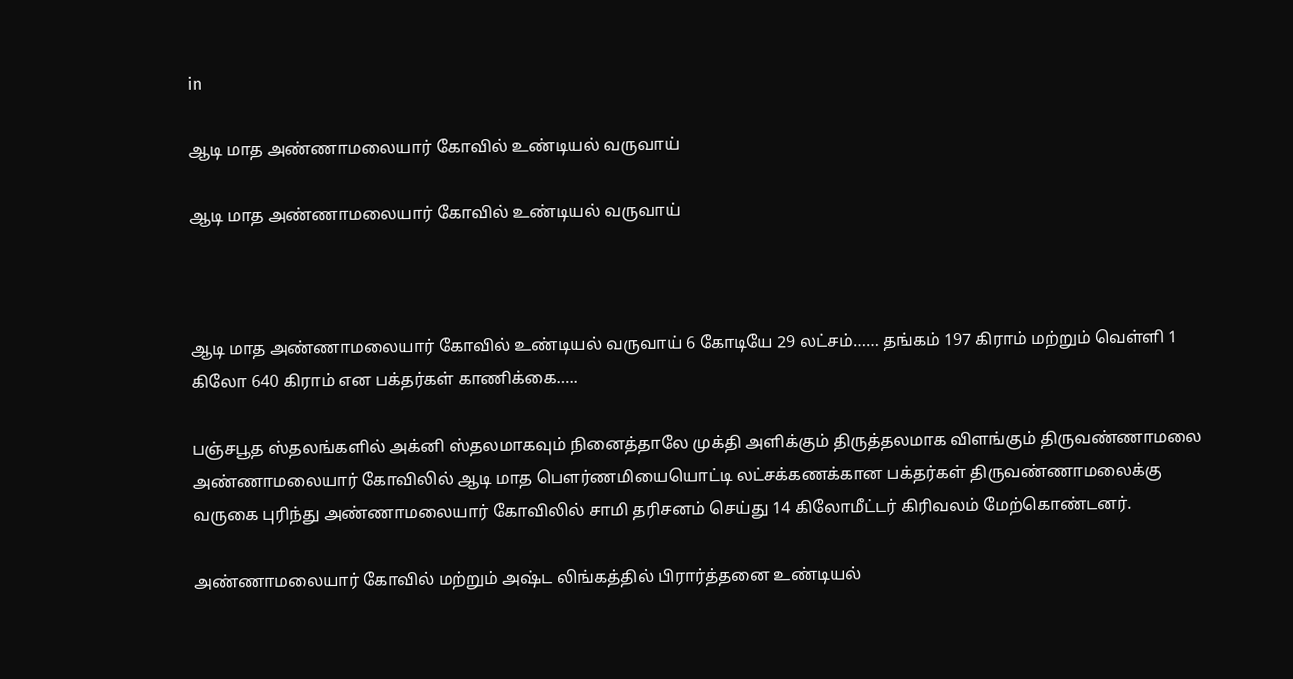in

ஆடி மாத அண்ணாமலையார் கோவில் உண்டியல் வருவாய்

ஆடி மாத அண்ணாமலையார் கோவில் உண்டியல் வருவாய்



ஆடி மாத அண்ணாமலையார் கோவில் உண்டியல் வருவாய் 6 கோடியே 29 லட்சம்…… தங்கம் 197 கிராம் மற்றும் வெள்ளி 1 கிலோ 640 கிராம் என பக்தர்கள் காணிக்கை…..

பஞ்சபூத ஸ்தலங்களில் அக்னி ஸ்தலமாகவும் நினைத்தாலே முக்தி அளிக்கும் திருத்தலமாக விளங்கும் திருவண்ணாமலை அண்ணாமலையார் கோவிலில் ஆடி மாத பௌர்ணமியையொட்டி லட்சக்கணக்கான பக்தர்கள் திருவண்ணாமலைக்கு வருகை புரிந்து அண்ணாமலையார் கோவிலில் சாமி தரிசனம் செய்து 14 கிலோமீட்டர் கிரிவலம் மேற்கொண்டனர்.

அண்ணாமலையார் கோவில் மற்றும் அஷ்ட லிங்கத்தில் பிரார்த்தனை உண்டியல்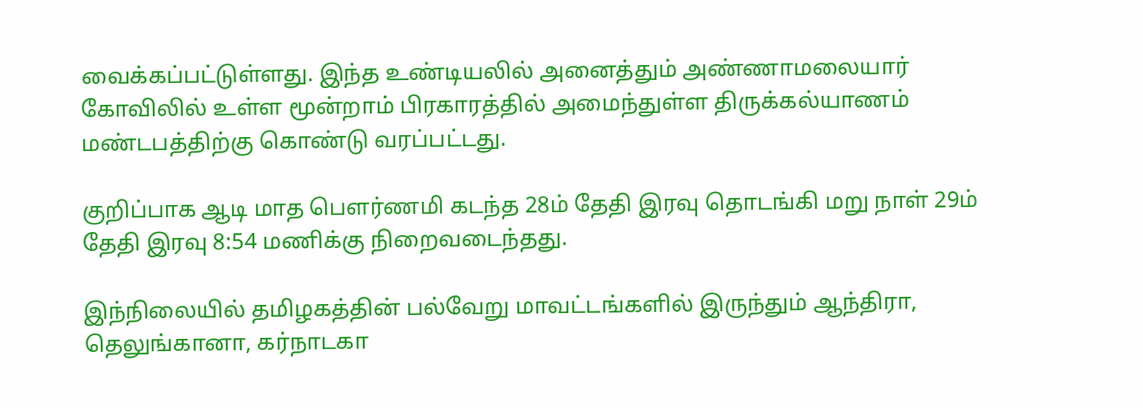வைக்கப்பட்டுள்ளது. இந்த உண்டியலில் அனைத்தும் அண்ணாமலையார் கோவிலில் உள்ள மூன்றாம் பிரகாரத்தில் அமைந்துள்ள திருக்கல்யாணம் மண்டபத்திற்கு கொண்டு வரப்பட்டது.

குறிப்பாக ஆடி மாத பௌர்ணமி கடந்த 28ம் தேதி இரவு தொடங்கி மறு நாள் 29ம் தேதி இரவு 8:54 மணிக்கு நிறைவடைந்தது.

இந்நிலையில் தமிழகத்தின் பல்வேறு மாவட்டங்களில் இருந்தும் ஆந்திரா, தெலுங்கானா, கர்நாடகா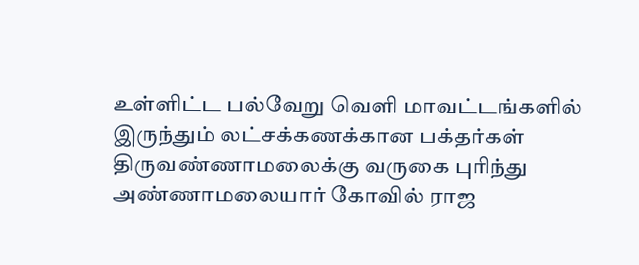உள்ளிட்ட பல்வேறு வெளி மாவட்டங்களில் இருந்தும் லட்சக்கணக்கான பக்தர்கள் திருவண்ணாமலைக்கு வருகை புரிந்து அண்ணாமலையார் கோவில் ராஜ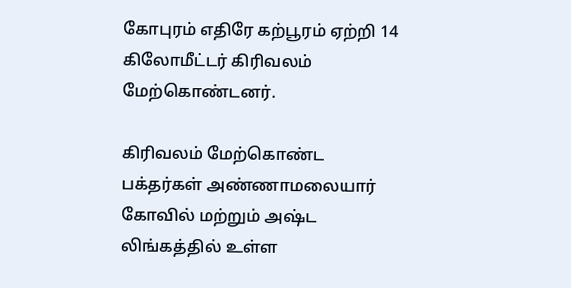கோபுரம் எதிரே கற்பூரம் ஏற்றி 14 கிலோமீட்டர் கிரிவலம் மேற்கொண்டனர்.

கிரிவலம் மேற்கொண்ட பக்தர்கள் அண்ணாமலையார் கோவில் மற்றும் அஷ்ட லிங்கத்தில் உள்ள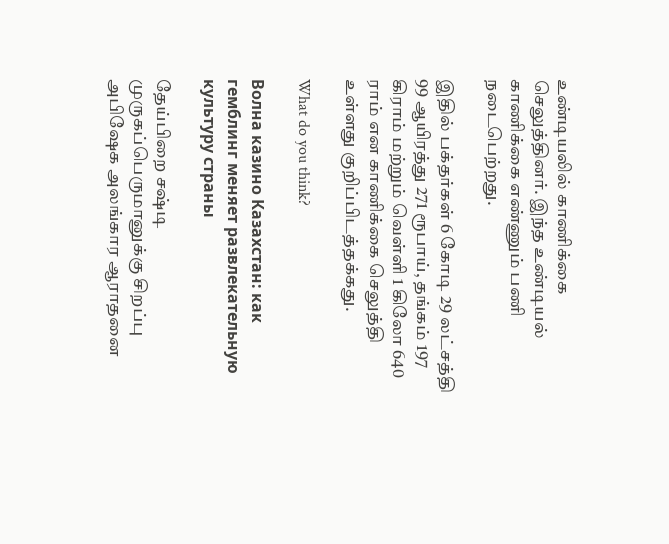உண்டியலில் காணிக்கை செலுத்தினர். இந்த உண்டியல் காணிக்கை எண்ணும் பணி நடைபெற்றது.

இதில் பக்தர்கள் 6 கோடி 29 லட்சத்தி 99 ஆயிரத்து 271 ரூபாய், தங்கம் 197 கிராம் மற்றும் வெள்ளி 1 கிலோ 640 ராம் என காணிக்கை செலுத்தி உள்ளது குறிப்பிடத்தக்கது.

What do you think?

Волна казино Казахстан: как гемблинг меняет развлекательную культуру страны

தேய்பிறை சஷ்டி முருகப்பெருமானுக்கு சிறப்பு அபிஷேக அலங்கார ஆராதனை